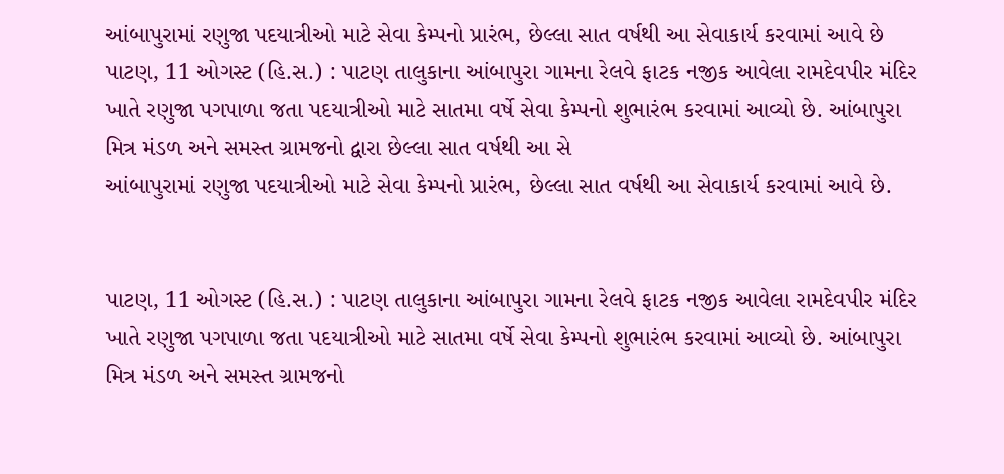આંબાપુરામાં રણુજા પદયાત્રીઓ માટે સેવા કેમ્પનો પ્રારંભ, છેલ્લા સાત વર્ષથી આ સેવાકાર્ય કરવામાં આવે છે
પાટણ, 11 ઓગસ્ટ (હિ.સ.) : પાટણ તાલુકાના આંબાપુરા ગામના રેલવે ફાટક નજીક આવેલા રામદેવપીર મંદિર ખાતે રણુજા પગપાળા જતા પદયાત્રીઓ માટે સાતમા વર્ષે સેવા કેમ્પનો શુભારંભ કરવામાં આવ્યો છે. આંબાપુરા મિત્ર મંડળ અને સમસ્ત ગ્રામજનો દ્વારા છેલ્લા સાત વર્ષથી આ સે
આંબાપુરામાં રણુજા પદયાત્રીઓ માટે સેવા કેમ્પનો પ્રારંભ, છેલ્લા સાત વર્ષથી આ સેવાકાર્ય કરવામાં આવે છે.


પાટણ, 11 ઓગસ્ટ (હિ.સ.) : પાટણ તાલુકાના આંબાપુરા ગામના રેલવે ફાટક નજીક આવેલા રામદેવપીર મંદિર ખાતે રણુજા પગપાળા જતા પદયાત્રીઓ માટે સાતમા વર્ષે સેવા કેમ્પનો શુભારંભ કરવામાં આવ્યો છે. આંબાપુરા મિત્ર મંડળ અને સમસ્ત ગ્રામજનો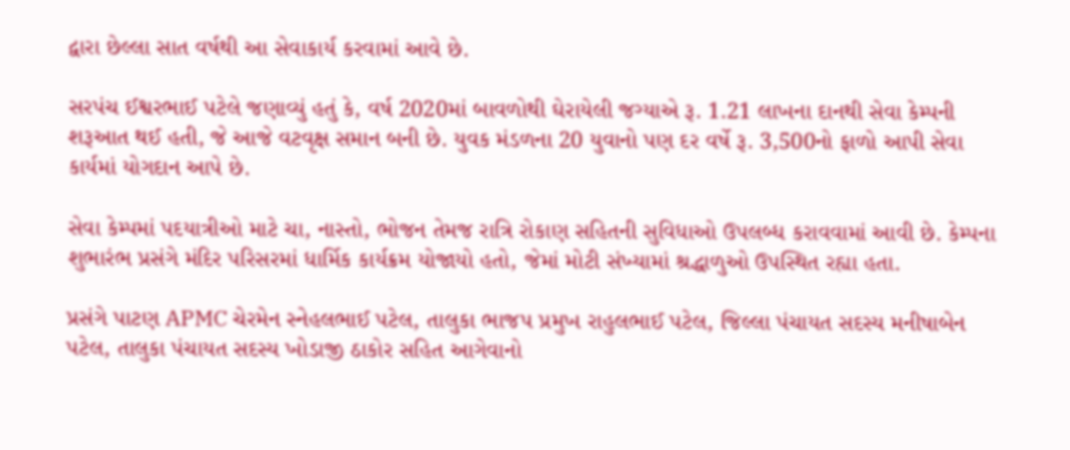દ્વારા છેલ્લા સાત વર્ષથી આ સેવાકાર્ય કરવામાં આવે છે.

સરપંચ ઈશ્વરભાઈ પટેલે જણાવ્યું હતું કે, વર્ષ 2020માં બાવળોથી ઘેરાયેલી જગ્યાએ રૂ. 1.21 લાખના દાનથી સેવા કેમ્પની શરૂઆત થઈ હતી, જે આજે વટવૃક્ષ સમાન બની છે. યુવક મંડળના 20 યુવાનો પણ દર વર્ષે રૂ. 3,500નો ફાળો આપી સેવા કાર્યમાં યોગદાન આપે છે.

સેવા કેમ્પમાં પદયાત્રીઓ માટે ચા, નાસ્તો, ભોજન તેમજ રાત્રિ રોકાણ સહિતની સુવિધાઓ ઉપલબ્ધ કરાવવામાં આવી છે. કેમ્પના શુભારંભ પ્રસંગે મંદિર પરિસરમાં ધાર્મિક કાર્યક્રમ યોજાયો હતો, જેમાં મોટી સંખ્યામાં શ્રદ્ધાળુઓ ઉપસ્થિત રહ્યા હતા.

પ્રસંગે પાટણ APMC ચેરમેન સ્નેહલભાઈ પટેલ, તાલુકા ભાજપ પ્રમુખ રાહુલભાઈ પટેલ, જિલ્લા પંચાયત સદસ્ય મનીષાબેન પટેલ, તાલુકા પંચાયત સદસ્ય ખોડાજી ઠાકોર સહિત આગેવાનો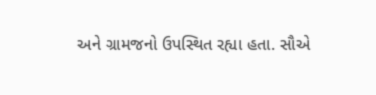અને ગ્રામજનો ઉપસ્થિત રહ્યા હતા. સૌએ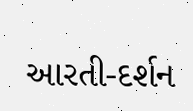આરતી-દર્શન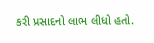કરી પ્રસાદનો લાભ લીધો હતો.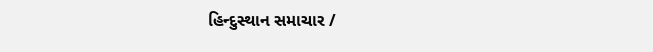હિન્દુસ્થાન સમાચાર /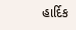હાર્દિક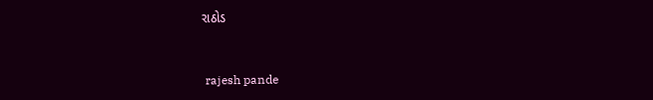રાઠોડ


 rajesh pande